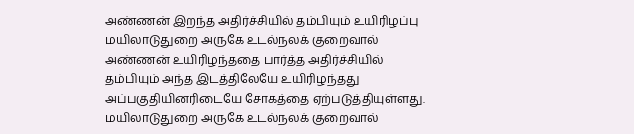அண்ணன் இறந்த அதிர்ச்சியில் தம்பியும் உயிரிழப்பு
மயிலாடுதுறை அருகே உடல்நலக் குறைவால் அண்ணன் உயிரிழந்ததை பார்த்த அதிர்ச்சியில் தம்பியும் அந்த இடத்திலேயே உயிரிழந்தது அப்பகுதியினரிடையே சோகத்தை ஏற்படுத்தியுள்ளது.
மயிலாடுதுறை அருகே உடல்நலக் குறைவால்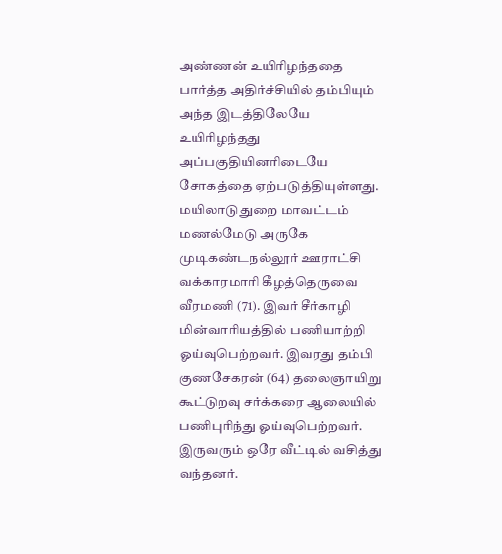அண்ணன் உயிரிழந்ததை பார்த்த அதிர்ச்சியில் தம்பியும் அந்த இடத்திலேயே உயிரிழந்தது அப்பகுதியினரிடையே சோகத்தை ஏற்படுத்தியுள்ளது.
மயிலாடுதுறை மாவட்டம் மணல்மேடு அருகே முடிகண்டநல்லூர் ஊராட்சி வக்காரமாரி கீழத்தெருவை வீரமணி (71). இவர் சீர்காழி மின்வாரியத்தில் பணியாற்றி ஓய்வுபெற்றவர். இவரது தம்பி குணசேகரன் (64) தலைஞாயிறு கூட்டுறவு சர்க்கரை ஆலையில் பணிபுரிந்து ஓய்வுபெற்றவர். இருவரும் ஒரே வீட்டில் வசித்து வந்தனர்.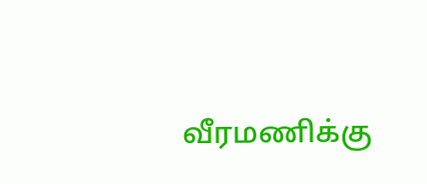வீரமணிக்கு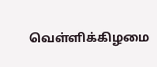வெள்ளிக்கிழமை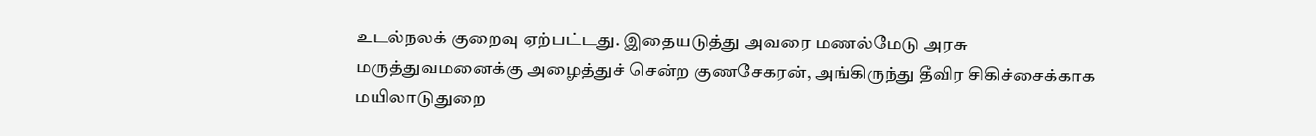உடல்நலக் குறைவு ஏற்பட்டது. இதையடுத்து அவரை மணல்மேடு அரசு மருத்துவமனைக்கு அழைத்துச் சென்ற குணசேகரன், அங்கிருந்து தீவிர சிகிச்சைக்காக மயிலாடுதுறை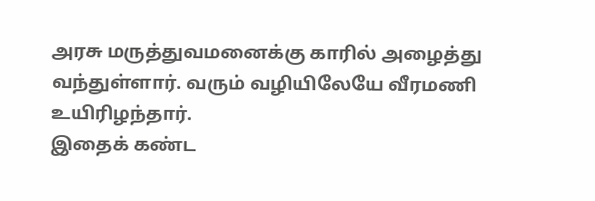அரசு மருத்துவமனைக்கு காரில் அழைத்து வந்துள்ளார். வரும் வழியிலேயே வீரமணி உயிரிழந்தார்.
இதைக் கண்ட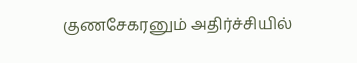குணசேகரனும் அதிர்ச்சியில்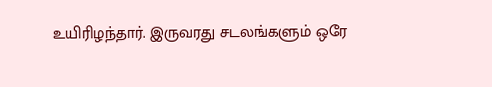உயிரிழந்தார். இருவரது சடலங்களும் ஒரே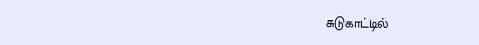சுடுகாட்டில்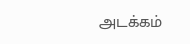அடக்கம்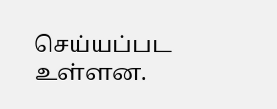செய்யப்பட உள்ளன.